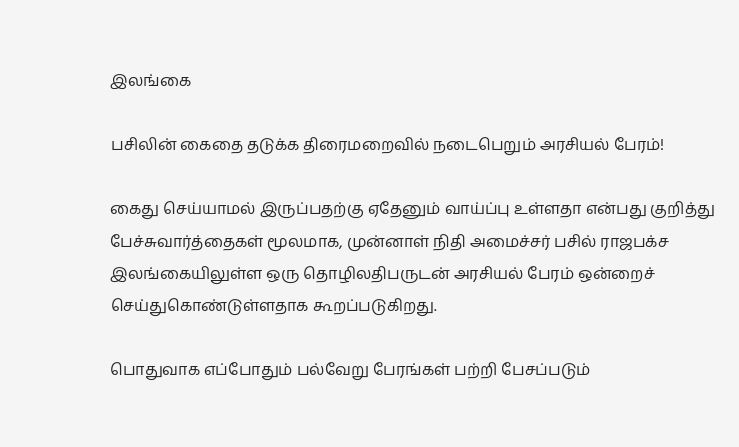இலங்கை

பசிலின் கைதை தடுக்க திரைமறைவில் நடைபெறும் அரசியல் பேரம்!

கைது செய்யாமல் இருப்பதற்கு ஏதேனும் வாய்ப்பு உள்ளதா என்பது குறித்து பேச்சுவார்த்தைகள் மூலமாக, முன்னாள் நிதி அமைச்சர் பசில் ராஜபக்ச இலங்கையிலுள்ள ஒரு தொழிலதிபருடன் அரசியல் பேரம் ஒன்றைச் செய்துகொண்டுள்ளதாக கூறப்படுகிறது.

பொதுவாக எப்போதும் பல்வேறு பேரங்கள் பற்றி பேசப்படும்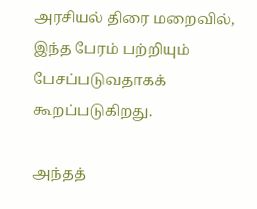அரசியல் திரை மறைவில், இந்த பேரம் பற்றியும் பேசப்படுவதாகக் கூறப்படுகிறது.

அந்தத்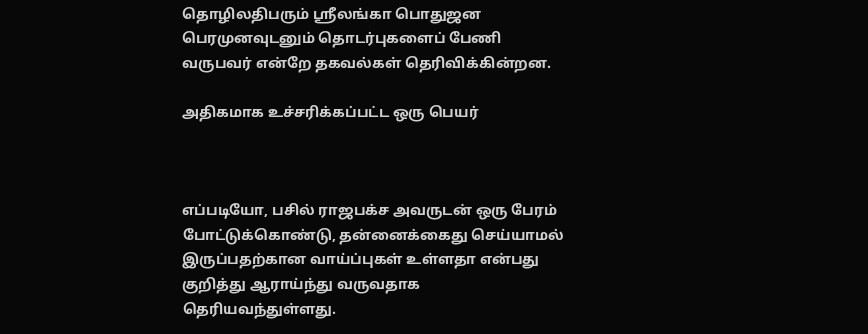தொழிலதிபரும் ஸ்ரீலங்கா பொதுஜன பெரமுனவுடனும் தொடர்புகளைப் பேணி வருபவர் என்றே தகவல்கள் தெரிவிக்கின்றன.

அதிகமாக உச்சரிக்கப்பட்ட ஒரு பெயர்



எப்படியோ, பசில் ராஜபக்ச அவருடன் ஒரு பேரம் போட்டுக்கொண்டு, தன்னைக்கைது செய்யாமல் இருப்பதற்கான வாய்ப்புகள் உள்ளதா என்பது குறித்து ஆராய்ந்து வருவதாக தெரியவந்துள்ளது.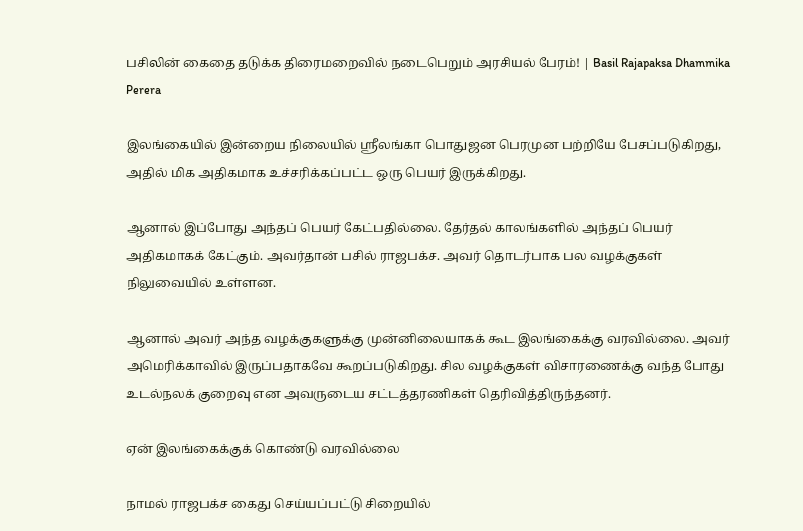பசிலின் கைதை தடுக்க திரைமறைவில் நடைபெறும் அரசியல் பேரம்! | Basil Rajapaksa Dhammika Perera

இலங்கையில் இன்றைய நிலையில் ஸ்ரீலங்கா பொதுஜன பெரமுன பற்றியே பேசப்படுகிறது, அதில் மிக அதிகமாக உச்சரிக்கப்பட்ட ஒரு பெயர் இருக்கிறது.

ஆனால் இப்போது அந்தப் பெயர் கேட்பதில்லை. தேர்தல் காலங்களில் அந்தப் பெயர் அதிகமாகக் கேட்கும். அவர்தான் பசில் ராஜபக்ச. அவர் தொடர்பாக பல வழக்குகள் நிலுவையில் உள்ளன.

ஆனால் அவர் அந்த வழக்குகளுக்கு முன்னிலையாகக் கூட இலங்கைக்கு வரவில்லை. அவர் அமெரிக்காவில் இருப்பதாகவே கூறப்படுகிறது. சில வழக்குகள் விசாரணைக்கு வந்த போது உடல்நலக் குறைவு என அவருடைய சட்டத்தரணிகள் தெரிவித்திருந்தனர்.

ஏன் இலங்கைக்குக் கொண்டு வரவில்லை

நாமல் ராஜபக்ச கைது செய்யப்பட்டு சிறையில்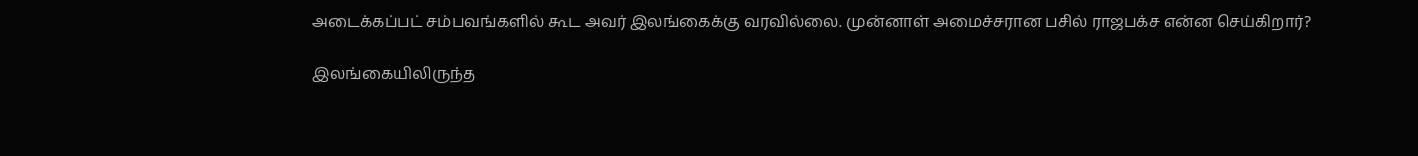அடைக்கப்பட் சம்பவங்களில் கூட அவர் இலங்கைக்கு வரவில்லை. முன்னாள் அமைச்சரான பசில் ராஜபக்ச என்ன செய்கிறார்?

இலங்கையிலிருந்த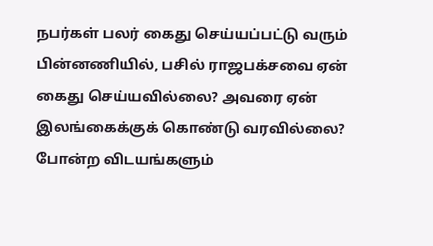நபர்கள் பலர் கைது செய்யப்பட்டு வரும் பின்னணியில், பசில் ராஜபக்சவை ஏன் கைது செய்யவில்லை? அவரை ஏன் இலங்கைக்குக் கொண்டு வரவில்லை? போன்ற விடயங்களும்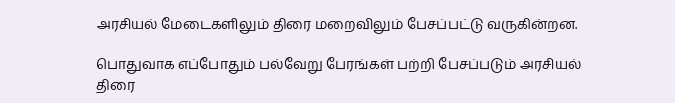அரசியல் மேடைகளிலும் திரை மறைவிலும் பேசப்பட்டு வருகின்றன.

பொதுவாக எப்போதும் பல்வேறு பேரங்கள் பற்றி பேசப்படும் அரசியல் திரை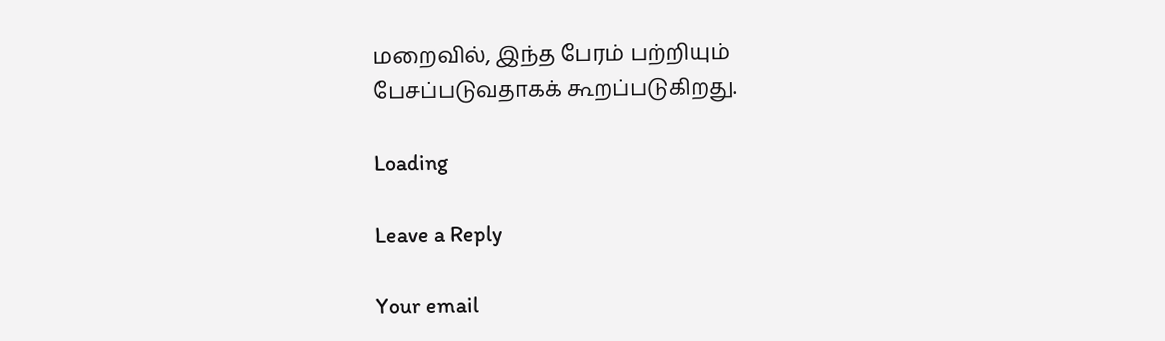மறைவில், இந்த பேரம் பற்றியும் பேசப்படுவதாகக் கூறப்படுகிறது.

Loading

Leave a Reply

Your email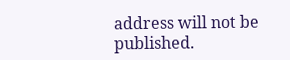address will not be published.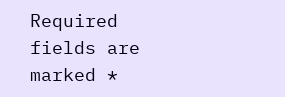Required fields are marked *